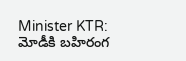Minister KTR: మోడీకి బహిరంగ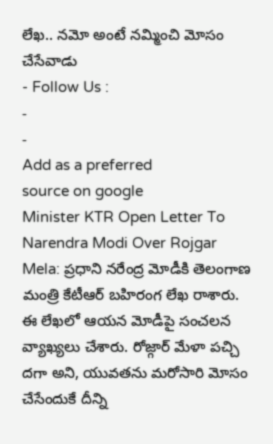లేఖ.. నమో అంటే నమ్మించి మోసం చేసేవాడు
- Follow Us :
-
-
Add as a preferred
source on google
Minister KTR Open Letter To Narendra Modi Over Rojgar Mela: ప్రధాని నరేంద్ర మోడీకి తెలంగాణ మంత్రి కేటీఆర్ బహిరంగ లేఖ రాశారు. ఈ లేఖలో ఆయన మోడీపై సంచలన వ్యాఖ్యలు చేశారు. రోజ్గార్ మేళా పచ్చి దగా అని, యువతను మరోసారి మోసం చేసేందుకే దీన్ని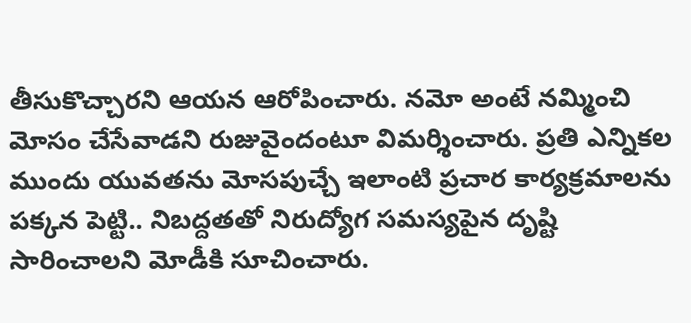తీసుకొచ్చారని ఆయన ఆరోపించారు. నమో అంటే నమ్మించి మోసం చేసేవాడని రుజువైందంటూ విమర్శించారు. ప్రతి ఎన్నికల ముందు యువతను మోసపుచ్చే ఇలాంటి ప్రచార కార్యక్రమాలను పక్కన పెట్టి.. నిబద్దతతో నిరుద్యోగ సమస్యపైన దృష్టి సారించాలని మోడీకి సూచించారు.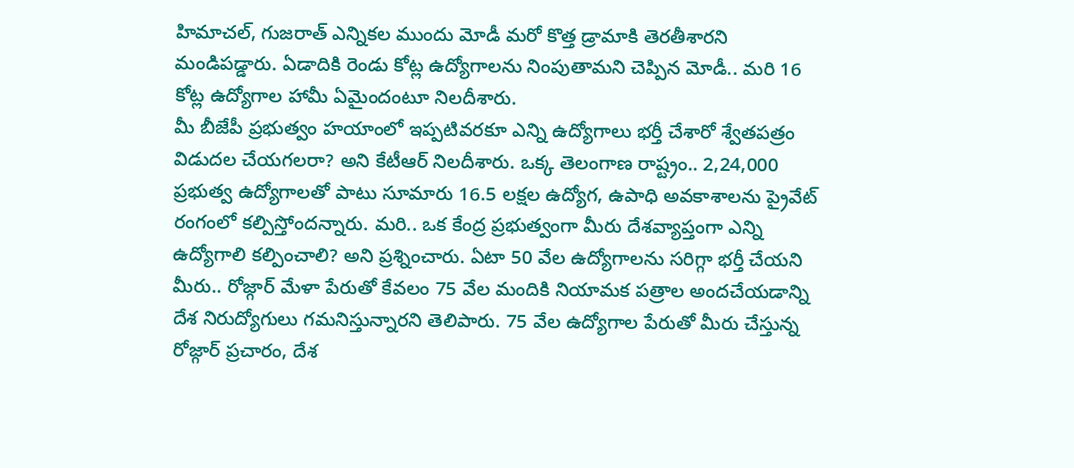హిమాచల్, గుజరాత్ ఎన్నికల ముందు మోడీ మరో కొత్త డ్రామాకి తెరతీశారని మండిపడ్డారు. ఏడాదికి రెండు కోట్ల ఉద్యోగాలను నింపుతామని చెప్పిన మోడీ.. మరి 16 కోట్ల ఉద్యోగాల హామీ ఏమైందంటూ నిలదీశారు.
మీ బీజేపీ ప్రభుత్వం హయాంలో ఇప్పటివరకూ ఎన్ని ఉద్యోగాలు భర్తీ చేశారో శ్వేతపత్రం విడుదల చేయగలరా? అని కేటీఆర్ నిలదీశారు. ఒక్క తెలంగాణ రాష్ట్రం.. 2,24,000 ప్రభుత్వ ఉద్యోగాలతో పాటు సూమారు 16.5 లక్షల ఉద్యోగ, ఉపాధి అవకాశాలను ప్రైవేట్ రంగంలో కల్పిస్తోందన్నారు. మరి.. ఒక కేంద్ర ప్రభుత్వంగా మీరు దేశవ్యాప్తంగా ఎన్ని ఉద్యోగాలి కల్పించాలి? అని ప్రశ్నించారు. ఏటా 50 వేల ఉద్యోగాలను సరిగ్గా భర్తీ చేయని మీరు.. రోజ్గార్ మేళా పేరుతో కేవలం 75 వేల మందికి నియామక పత్రాల అందచేయడాన్ని దేశ నిరుద్యోగులు గమనిస్తున్నారని తెలిపారు. 75 వేల ఉద్యోగాల పేరుతో మీరు చేస్తున్న రోజ్గార్ ప్రచారం, దేశ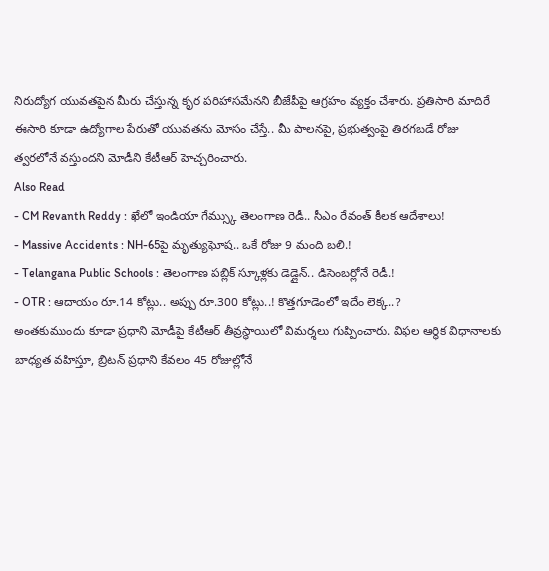నిరుద్యోగ యువతపైన మీరు చేస్తున్న కృర పరిహాసమేనని బీజేపీపై ఆగ్రహం వ్యక్తం చేశారు. ప్రతిసారి మాదిరే ఈసారి కూడా ఉద్యోగాల పేరుతో యువతను మోసం చేస్తే.. మీ పాలనపై, ప్రభుత్వంపై తిరగబడే రోజు త్వరలోనే వస్తుందని మోడీని కేటీఆర్ హెచ్చరించారు.
Also Read
- CM Revanth Reddy : ఖేలో ఇండియా గేమ్స్కు తెలంగాణ రెడీ.. సీఎం రేవంత్ కీలక ఆదేశాలు!
- Massive Accidents : NH-65పై మృత్యుఘోష.. ఒకే రోజు 9 మంది బలి.!
- Telangana Public Schools : తెలంగాణ పబ్లిక్ స్కూళ్లకు డెడ్లైన్.. డిసెంబర్లోనే రెడీ.!
- OTR : ఆదాయం రూ.14 కోట్లు.. అప్పు రూ.300 కోట్లు..! కొత్తగూడెంలో ఇదేం లెక్క..?
అంతకుముందు కూడా ప్రధాని మోడీపై కేటీఆర్ తీవ్రస్థాయిలో విమర్శలు గుప్పించారు. విఫల ఆర్థిక విధానాలకు బాధ్యత వహిస్తూ, బ్రిటన్ ప్రధాని కేవలం 45 రోజుల్లోనే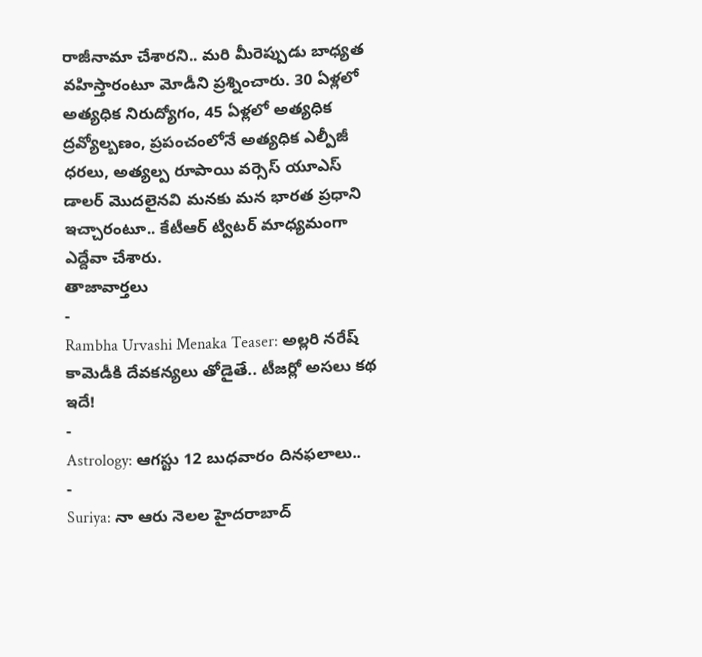రాజీనామా చేశారని.. మరి మీరెప్పుడు బాధ్యత వహిస్తారంటూ మోడీని ప్రశ్నించారు. 30 ఏళ్లలో అత్యధిక నిరుద్యోగం, 45 ఏళ్లలో అత్యధిక ద్రవ్యోల్బణం, ప్రపంచంలోనే అత్యధిక ఎల్పీజీ ధరలు, అత్యల్ప రూపాయి వర్సెస్ యూఎస్ డాలర్ మొదలైనవి మనకు మన భారత ప్రధాని ఇచ్చారంటూ.. కేటీఆర్ ట్విటర్ మాధ్యమంగా ఎద్దేవా చేశారు.
తాజావార్తలు
-
Rambha Urvashi Menaka Teaser: అల్లరి నరేష్ కామెడీకి దేవకన్యలు తోడైతే.. టీజర్లో అసలు కథ ఇదే!
-
Astrology: ఆగస్టు 12 బుధవారం దినఫలాలు..
-
Suriya: నా ఆరు నెలల హైదరాబాద్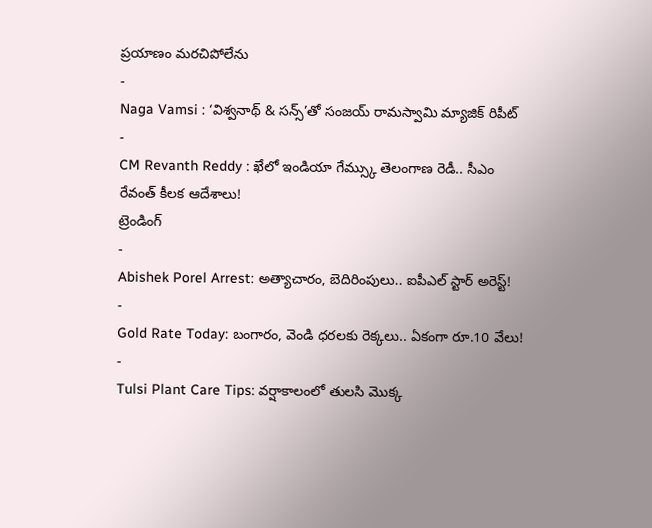ప్రయాణం మరచిపోలేను
-
Naga Vamsi : ‘విశ్వనాథ్ & సన్స్’తో సంజయ్ రామస్వామి మ్యాజిక్ రిపీట్
-
CM Revanth Reddy : ఖేలో ఇండియా గేమ్స్కు తెలంగాణ రెడీ.. సీఎం రేవంత్ కీలక ఆదేశాలు!
ట్రెండింగ్
-
Abishek Porel Arrest: అత్యాచారం, బెదిరింపులు.. ఐపీఎల్ స్టార్ అరెస్ట్!
-
Gold Rate Today: బంగారం, వెండి ధరలకు రెక్కలు.. ఏకంగా రూ.10 వేలు!
-
Tulsi Plant Care Tips: వర్షాకాలంలో తులసి మొక్క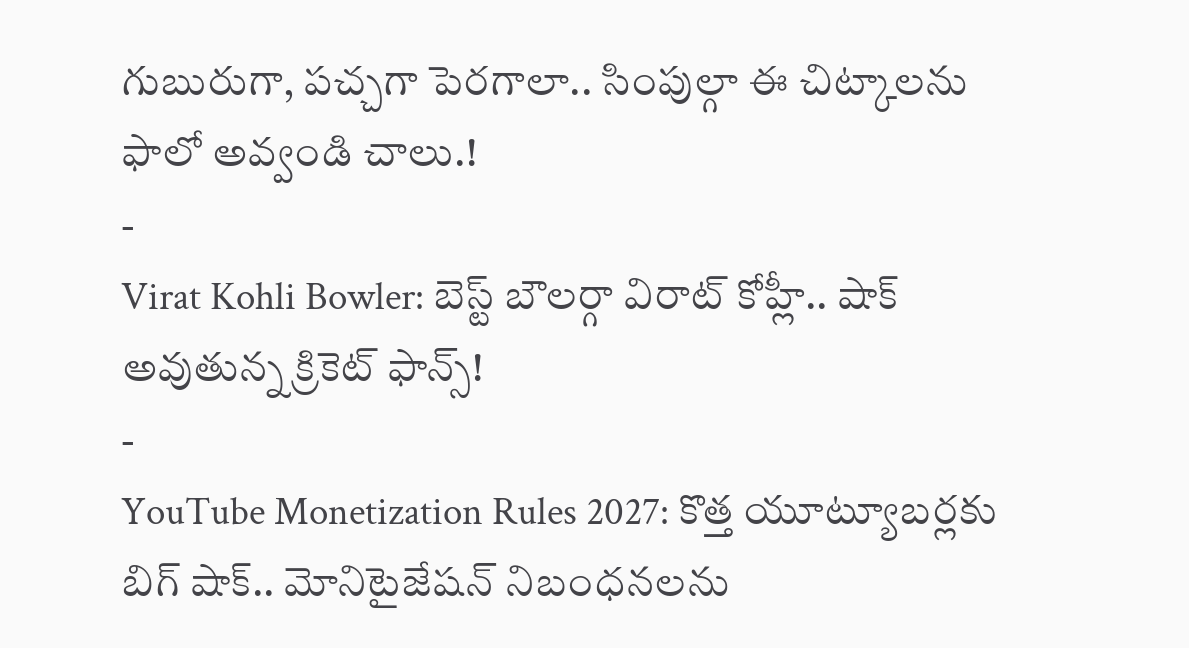గుబురుగా, పచ్చగా పెరగాలా.. సింపుల్గా ఈ చిట్కాలను ఫాలో అవ్వండి చాలు.!
-
Virat Kohli Bowler: బెస్ట్ బౌలర్గా విరాట్ కోహ్లీ.. షాక్ అవుతున్న క్రికెట్ ఫాన్స్!
-
YouTube Monetization Rules 2027: కొత్త యూట్యూబర్లకు బిగ్ షాక్.. మోనిటైజేషన్ నిబంధనలను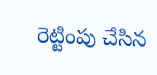రెట్టింపు చేసిన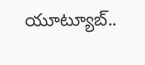యూట్యూబ్..